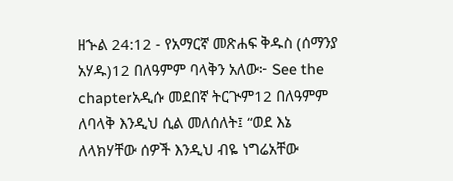ዘኍል 24:12 - የአማርኛ መጽሐፍ ቅዱስ (ሰማንያ አሃዱ)12 በለዓምም ባላቅን አለው፦ See the chapterአዲሱ መደበኛ ትርጒም12 በለዓምም ለባላቅ እንዲህ ሲል መለሰለት፤ “ወደ እኔ ለላክሃቸው ሰዎች እንዲህ ብዬ ነግሬአቸው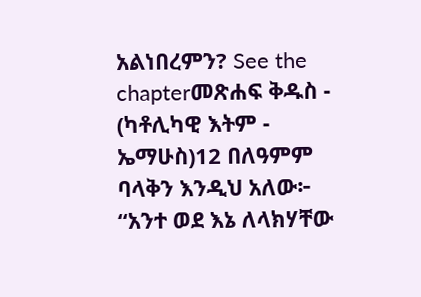አልነበረምን? See the chapterመጽሐፍ ቅዱስ - (ካቶሊካዊ እትም - ኤማሁስ)12 በለዓምም ባላቅን እንዲህ አለው፦ “አንተ ወደ እኔ ለላክሃቸው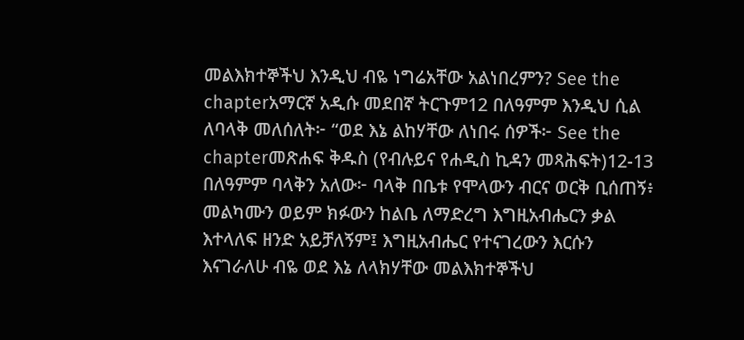መልእክተኞችህ እንዲህ ብዬ ነግሬአቸው አልነበረምን? See the chapterአማርኛ አዲሱ መደበኛ ትርጉም12 በለዓምም እንዲህ ሲል ለባላቅ መለሰለት፦ “ወደ እኔ ልከሃቸው ለነበሩ ሰዎች፦ See the chapterመጽሐፍ ቅዱስ (የብሉይና የሐዲስ ኪዳን መጻሕፍት)12-13 በለዓምም ባላቅን አለው፦ ባላቅ በቤቱ የሞላውን ብርና ወርቅ ቢሰጠኝ፥ መልካሙን ወይም ክፉውን ከልቤ ለማድረግ እግዚአብሔርን ቃል እተላለፍ ዘንድ አይቻለኝም፤ እግዚአብሔር የተናገረውን እርሱን እናገራለሁ ብዬ ወደ እኔ ለላክሃቸው መልእክተኞችህ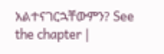አልተናገርኋቸውምን? See the chapter |